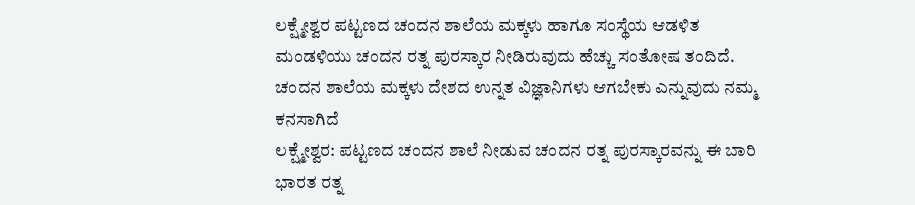ಲಕ್ಷ್ಮೇಶ್ವರ ಪಟ್ಟಣದ ಚಂದನ ಶಾಲೆಯ ಮಕ್ಕಳು ಹಾಗೂ ಸಂಸ್ಥೆಯ ಆಡಳಿತ ಮಂಡಳಿಯು ಚಂದನ ರತ್ನ ಪುರಸ್ಕಾರ ನೀಡಿರುವುದು ಹೆಚ್ಚು ಸಂತೋಷ ತಂದಿದೆ. ಚಂದನ ಶಾಲೆಯ ಮಕ್ಕಳು ದೇಶದ ಉನ್ನತ ವಿಜ್ಞಾನಿಗಳು ಆಗಬೇಕು ಎನ್ನುವುದು ನಮ್ಮ ಕನಸಾಗಿದೆ
ಲಕ್ಷ್ಮೇಶ್ವರ: ಪಟ್ಟಣದ ಚಂದನ ಶಾಲೆ ನೀಡುವ ಚಂದನ ರತ್ನ ಪುರಸ್ಕಾರವನ್ನು ಈ ಬಾರಿ ಭಾರತ ರತ್ನ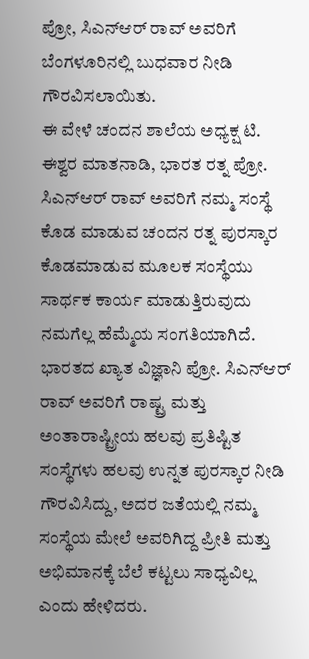ಪ್ರೋ, ಸಿಎನ್ಆರ್ ರಾವ್ ಅವರಿಗೆ ಬೆಂಗಳೂರಿನಲ್ಲಿ ಬುಧವಾರ ನೀಡಿ ಗೌರವಿಸಲಾಯಿತು.
ಈ ವೇಳೆ ಚಂದನ ಶಾಲೆಯ ಅಧ್ಯಕ್ಷ ಟಿ. ಈಶ್ವರ ಮಾತನಾಡಿ, ಭಾರತ ರತ್ನ ಪ್ರೋ. ಸಿಎನ್ಆರ್ ರಾವ್ ಅವರಿಗೆ ನಮ್ಮ ಸಂಸ್ಥೆ ಕೊಡ ಮಾಡುವ ಚಂದನ ರತ್ನ ಪುರಸ್ಕಾರ ಕೊಡಮಾಡುವ ಮೂಲಕ ಸಂಸ್ಥೆಯು ಸಾರ್ಥಕ ಕಾರ್ಯ ಮಾಡುತ್ತಿರುವುದು ನಮಗೆಲ್ಲ ಹೆಮ್ಮೆಯ ಸಂಗತಿಯಾಗಿದೆ. ಭಾರತದ ಖ್ಯಾತ ವಿಜ್ಞಾನಿ ಪ್ರೋ. ಸಿಎನ್ಆರ್ ರಾವ್ ಅವರಿಗೆ ರಾಷ್ಟ್ರ ಮತ್ತು ಅಂತಾರಾಷ್ಟ್ರೀಯ ಹಲವು ಪ್ರತಿಷ್ಟಿತ ಸಂಸ್ಥೆಗಳು ಹಲವು ಉನ್ನತ ಪುರಸ್ಕಾರ ನೀಡಿ ಗೌರವಿಸಿದ್ದು, ಅದರ ಜತೆಯಲ್ಲಿ ನಮ್ಮ ಸಂಸ್ಥೆಯ ಮೇಲೆ ಅವರಿಗಿದ್ದ ಪ್ರೀತಿ ಮತ್ತು ಅಭಿಮಾನಕ್ಕೆ ಬೆಲೆ ಕಟ್ಟಲು ಸಾಧ್ಯವಿಲ್ಲ ಎಂದು ಹೇಳಿದರು.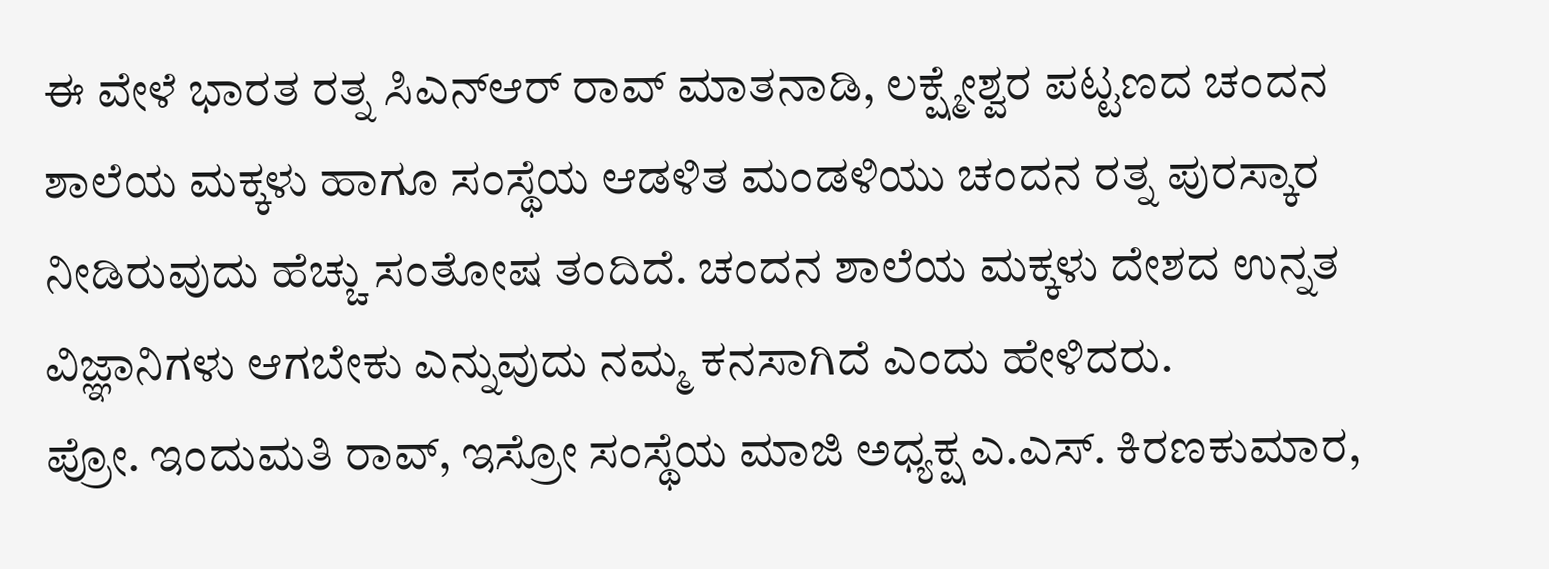ಈ ವೇಳೆ ಭಾರತ ರತ್ನ ಸಿಎನ್ಆರ್ ರಾವ್ ಮಾತನಾಡಿ, ಲಕ್ಷ್ಮೇಶ್ವರ ಪಟ್ಟಣದ ಚಂದನ ಶಾಲೆಯ ಮಕ್ಕಳು ಹಾಗೂ ಸಂಸ್ಥೆಯ ಆಡಳಿತ ಮಂಡಳಿಯು ಚಂದನ ರತ್ನ ಪುರಸ್ಕಾರ ನೀಡಿರುವುದು ಹೆಚ್ಚು ಸಂತೋಷ ತಂದಿದೆ. ಚಂದನ ಶಾಲೆಯ ಮಕ್ಕಳು ದೇಶದ ಉನ್ನತ ವಿಜ್ಞಾನಿಗಳು ಆಗಬೇಕು ಎನ್ನುವುದು ನಮ್ಮ ಕನಸಾಗಿದೆ ಎಂದು ಹೇಳಿದರು.
ಪ್ರೋ. ಇಂದುಮತಿ ರಾವ್, ಇಸ್ರೋ ಸಂಸ್ಥೆಯ ಮಾಜಿ ಅಧ್ಯಕ್ಷ ಎ.ಎಸ್. ಕಿರಣಕುಮಾರ,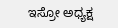ಇಸ್ರೋ ಅಧ್ಯಕ್ಷ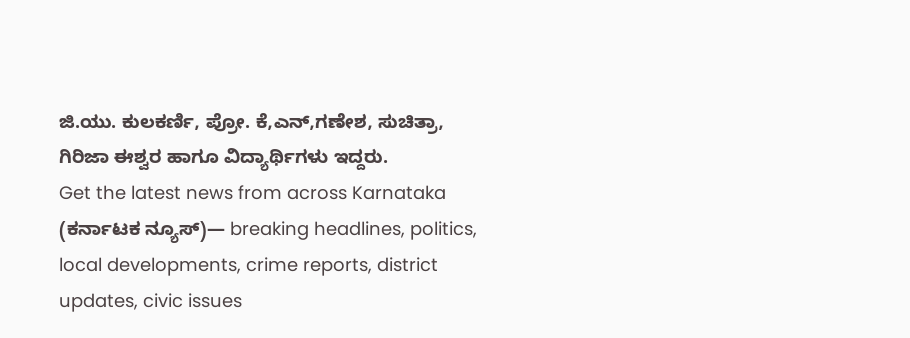ಜಿ.ಯು. ಕುಲಕರ್ಣಿ, ಪ್ರೋ. ಕೆ,ಎನ್,ಗಣೇಶ, ಸುಚಿತ್ರಾ, ಗಿರಿಜಾ ಈಶ್ವರ ಹಾಗೂ ವಿದ್ಯಾರ್ಥಿಗಳು ಇದ್ದರು.
Get the latest news from across Karnataka (ಕರ್ನಾಟಕ ನ್ಯೂಸ್)— breaking headlines, politics, local developments, crime reports, district updates, civic issues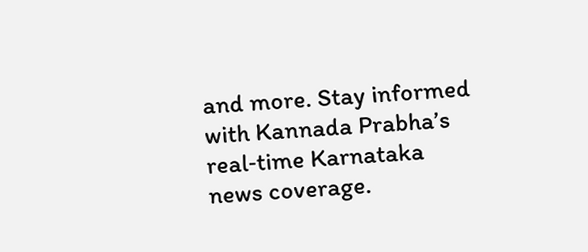and more. Stay informed with Kannada Prabha’s real‑time Karnataka news coverage.